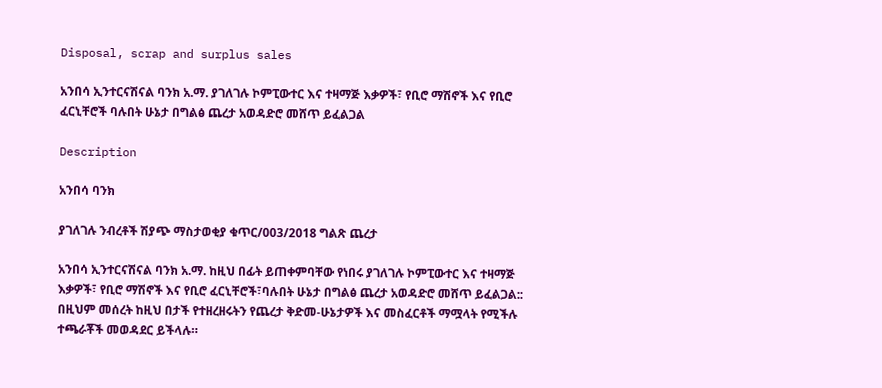Disposal, scrap and surplus sales

አንበሳ ኢንተርናሽናል ባንክ አ.ማ. ያገለገሉ ኮምፒውተር እና ተዛማጅ እቃዎች፣ የቢሮ ማሽኖች እና የቢሮ ፈርኒቸሮች ባሉበት ሁኔታ በግልፅ ጨረታ አወዳድሮ መሸጥ ይፈልጋል

Description

አንበሳ ባንክ

ያገለገሉ ንብረቶች ሽያጭ ማስታወቂያ ቁጥር/003/2018 ግልጽ ጨረታ

አንበሳ ኢንተርናሽናል ባንክ አ.ማ. ከዚህ በፊት ይጠቀምባቸው የነበሩ ያገለገሉ ኮምፒውተር እና ተዛማጅ እቃዎች፣ የቢሮ ማሽኖች እና የቢሮ ፈርኒቸሮች፣ባሉበት ሁኔታ በግልፅ ጨረታ አወዳድሮ መሸጥ ይፈልጋል:: በዚህም መሰረት ከዚህ በታች የተዘረዘሩትን የጨረታ ቅድመ-ሁኔታዎች እና መስፈርቶች ማሟላት የሚችሉ ተጫራቾች መወዳደር ይችላሉ።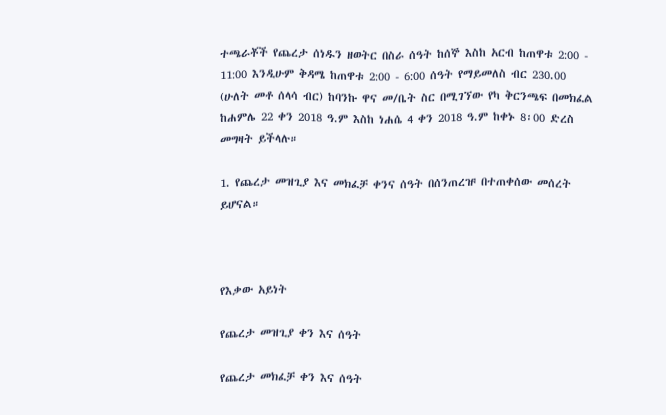ተጫራቾች የጨረታ ሰነዱን ዘወትር በስራ ሰዓት ከሰኞ እስከ አርብ ከጠዋቱ 2:00 - 11:00 እንዲሁም ቅዳሜ ከጠዋቱ 2:00 - 6:00 ሰዓት የማይመለስ ብር 230.00 (ሁለት መቶ ሰላሳ ብር) ከባንኩ ዋና መ/ቤት ስር በሚገኘው የካ ቅርንጫፍ በመክፈል ከሐምሌ 22 ቀን 2018 ዓ.ም እስከ ነሐሴ 4 ቀን 2018 ዓ.ም ከቀኑ 8፡00 ድረስ መግዛት ይችላሉ።

1. የጨረታ መዝጊያ እና መክፈቻ ቀንና ሰዓት በሰንጠረዡ በተጠቀሰው መሰረት ይሆናል።



የእቃው አይነት

የጨረታ መዝጊያ ቀን እና ሰዓት

የጨረታ መክፈቻ ቀን እና ሰዓት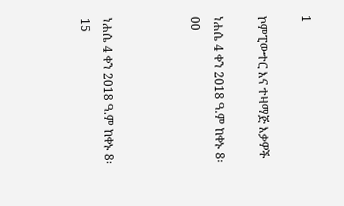1

ኮምፒውተር እና ተዛማጅ እቃዎች

ነሐሴ 4 ቀን 2018 ዓ.ም ከቀኑ 8፡00



ነሐሴ 4 ቀን 2018 ዓ.ም ከቀኑ 8፡15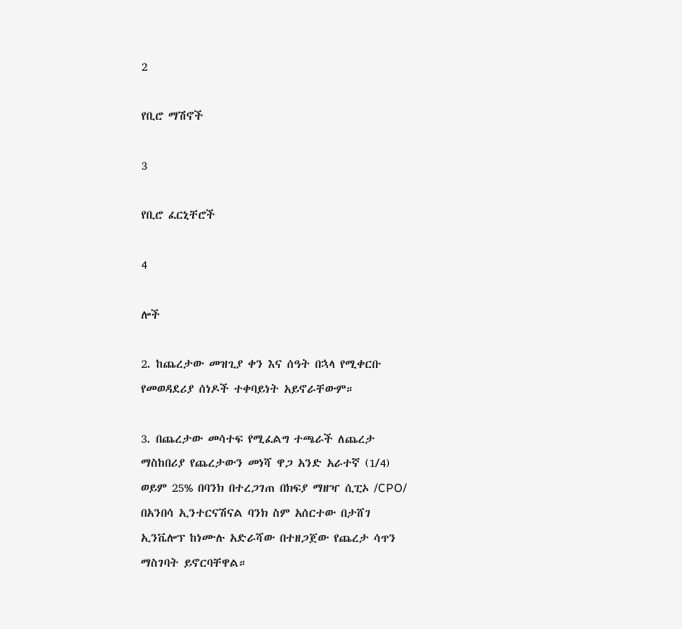2

የቢሮ ማሽኖች

3

የቢሮ ፈርኒቸሮች

4

ሎች

2. ከጨረታው መዝጊያ ቀን እና ሰዓት በኋላ የሚቀርቡ የመወዳደሪያ ሰነዶች ተቀባይነት አይኖራቸውም።

3. በጨረታው መሳተፍ የሚፈልግ ተጫራች ለጨረታ ማስከበሪያ የጨረታውን መነሻ ዋጋ አንድ አራተኛ (1/4) ወይም 25% በባንክ በተረጋገጠ በክፍያ ማዘዣ ሲፒኦ /CPO/ በአንበሳ ኢንተርናሽናል ባንክ ስም አሰርተው በታሸገ ኢንቬሎፕ ከነሙሉ አድራሻው በተዘጋጀው የጨረታ ሳጥን ማስገባት ይኖርባቸዋል።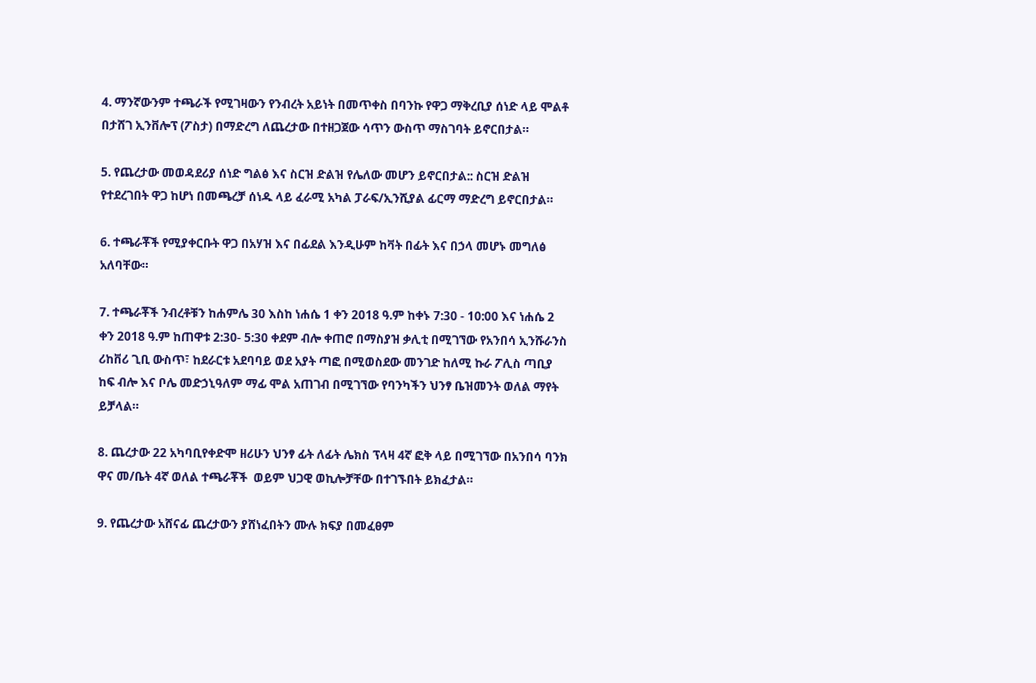4. ማንኛውንም ተጫራች የሚገዛውን የንብረት አይነት በመጥቀስ በባንኩ የዋጋ ማቅረቢያ ሰነድ ላይ ሞልቶ በታሸገ ኢንቨሎፕ (ፖስታ) በማድረግ ለጨረታው በተዘጋጀው ሳጥን ውስጥ ማስገባት ይኖርበታል።

5. የጨረታው መወዳደሪያ ሰነድ ግልፅ እና ስርዝ ድልዝ የሌለው መሆን ይኖርበታል:: ስርዝ ድልዝ የተደረገበት ዋጋ ከሆነ በመጫረቻ ሰነዱ ላይ ፈራሚ አካል ፓራፍ/ኢንሺያል ፊርማ ማድረግ ይኖርበታል።

6. ተጫራቾች የሚያቀርቡት ዋጋ በአሃዝ እና በፊደል እንዲሁም ከቫት በፊት እና በኃላ መሆኑ መግለፅ አለባቸው።

7. ተጫራቾች ንብረቶቹን ከሐምሌ 30 እስከ ነሐሴ 1 ቀን 2018 ዓ.ም ከቀኑ 7:30 - 10:00 እና ነሐሴ 2 ቀን 2018 ዓ.ም ከጠዋቱ 2:30- 5:30 ቀደም ብሎ ቀጠሮ በማስያዝ ቃሊቲ በሚገኘው የአንበሳ ኢንሹራንስ ሪከቨሪ ጊቢ ውስጥ፣ ከደራርቱ አደባባይ ወደ አያት ጣፎ በሚወስደው መንገድ ከለሚ ኩራ ፖሊስ ጣቢያ ከፍ ብሎ እና ቦሌ መድኃኒዓለም ማፊ ሞል አጠገብ በሚገኘው የባንካችን ህንፃ ቤዝመንት ወለል ማየት ይቻላል።

8. ጨረታው 22 አካባቢየቀድሞ ዘሪሁን ህንፃ ፊት ለፊት ሌክስ ፕላዛ 4ኛ ፎቅ ላይ በሚገኘው በአንበሳ ባንክ ዋና መ/ቤት 4ኛ ወለል ተጫራቾች  ወይም ህጋዊ ወኪሎቻቸው በተገኙበት ይክፈታል።

9. የጨረታው አሸናፊ ጨረታውን ያሸነፈበትን ሙሉ ክፍያ በመፈፀም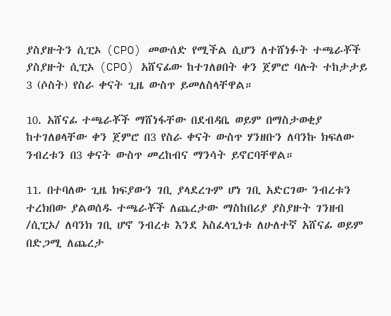ያስያዙትን ሲፒኦ (CPO) መውሰድ የሚችል ሲሆን ለተሸነፉት ተጫራቾች ያስያዙት ሲፒኦ (CPO) አሸናፊው ከተገለፀበት ቀን ጀምሮ ባሉት ተከታታይ 3 (ሶስት) የስራ ቀናት ጊዜ ውስጥ ይመለስላቸዋል።

10. አሸናፊ ተጫራቾች ማሸነፋቸው በደብዳቤ ወይም በማስታወቂያ ከተገለፀላቸው ቀን ጀምሮ በ3 የስራ ቀናት ውስጥ ሃንዘቡን ለባንኩ ክፍለው ንብረቱን በ3 ቀናት ውስጥ መረከብና ማንሳት ይኖርባቸዋል።

11. በተባለው ጊዜ ክፍያውን ገቢ ያላደረጉም ሆነ ገቢ አድርገው ንብረቱን ተረክበው ያልወሰዱ ተጫራቾች ለጨረታው ማስከበሪያ ያስያዙት ገንዘብ /ሲፒኦ/ ለባንክ ገቢ ሆኖ ንብረቱ እንደ አስፈላጊነቱ ለሁለተኛ አሸናፊ ወይም በድጋሚ ለጨረታ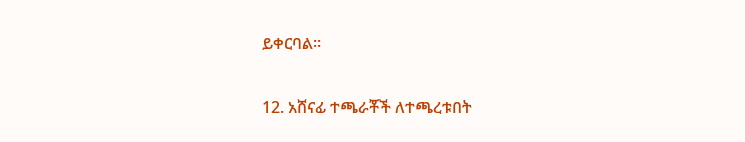ይቀርባል።

12. አሸናፊ ተጫራቾች ለተጫረቱበት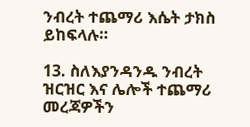ንብረት ተጨማሪ እሴት ታክስ ይከፍላሉ።

13. ስለእያንዳንዱ ንብረት ዝርዝር እና ሌሎች ተጨማሪ መረጃዎችን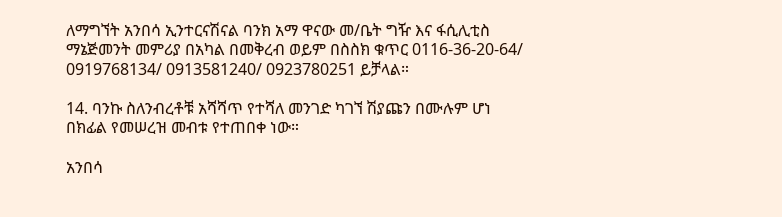ለማግኘት አንበሳ ኢንተርናሽናል ባንክ አማ ዋናው መ/ቤት ግዥ እና ፋሲሊቲስ ማኔጅመንት መምሪያ በአካል በመቅረብ ወይም በስስክ ቁጥር 0116-36-20-64/ 0919768134/ 0913581240/ 0923780251 ይቻላል።

14. ባንኩ ስለንብረቶቹ አሻሻጥ የተሻለ መንገድ ካገኘ ሽያጩን በሙሉም ሆነ በክፊል የመሠረዝ መብቱ የተጠበቀ ነው።

አንበሳ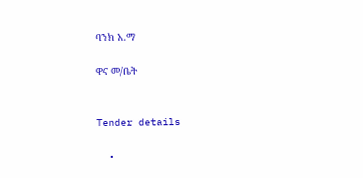ባንክ አ.ማ

ዋና መ/ቤት


Tender details

  •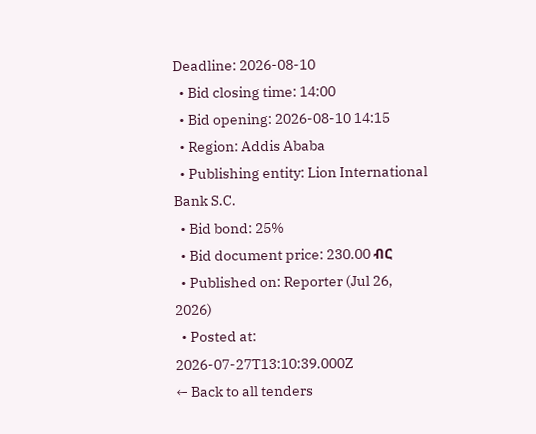Deadline: 2026-08-10
  • Bid closing time: 14:00
  • Bid opening: 2026-08-10 14:15
  • Region: Addis Ababa
  • Publishing entity: Lion International Bank S.C.
  • Bid bond: 25%
  • Bid document price: 230.00 ብር
  • Published on: Reporter (Jul 26, 2026)
  • Posted at: 2026-07-27T13:10:39.000Z
← Back to all tenders